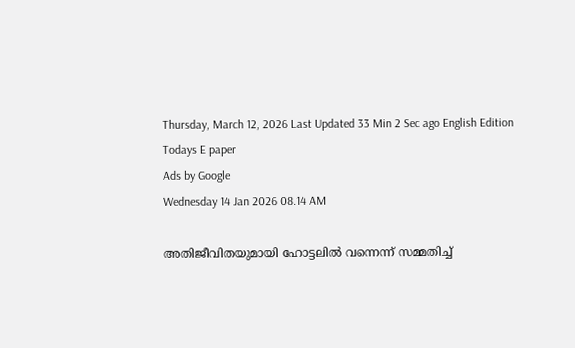Thursday, March 12, 2026 Last Updated 33 Min 2 Sec ago English Edition
Todays E paper
Ads by Google
Wednesday 14 Jan 2026 08.14 AM

അതിജീവിതയുമായി ഹോട്ടലില്‍ വന്നെന്ന് സമ്മതിച്ച്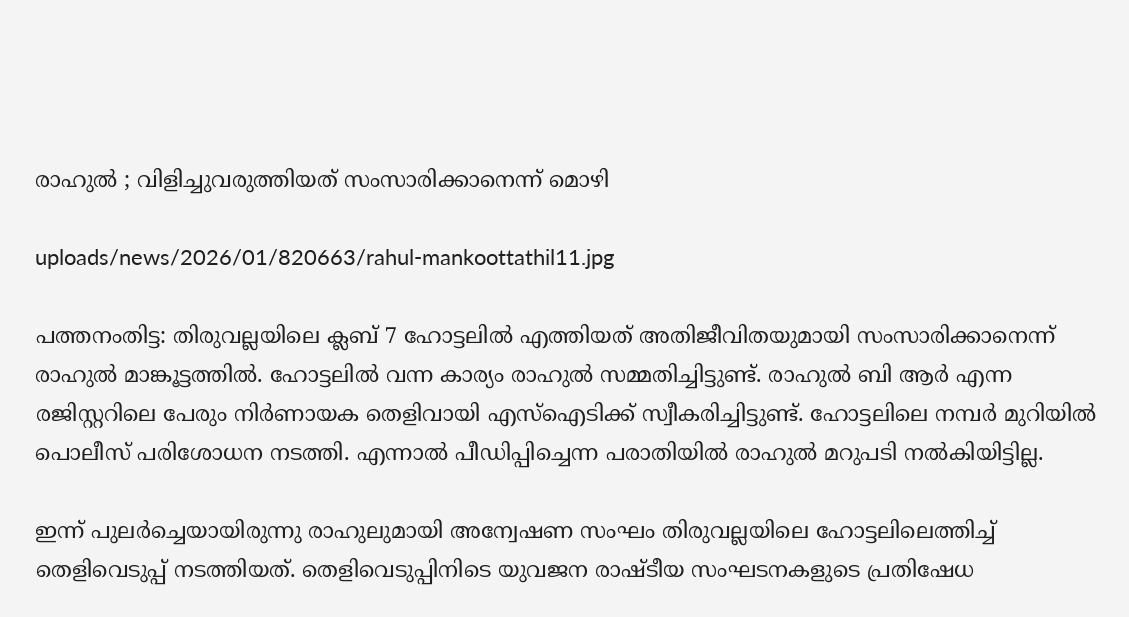രാഹുല്‍ ; വിളിച്ചുവരുത്തിയത് സംസാരിക്കാനെന്ന് മൊഴി

uploads/news/2026/01/820663/rahul-mankoottathil11.jpg

പത്തനംതിട്ട: തിരുവല്ലയിലെ ക്ലബ് 7 ഹോട്ടലില്‍ എത്തിയത് അതിജീവിതയുമായി സംസാരിക്കാനെന്ന് രാഹുല്‍ മാങ്കൂട്ടത്തില്‍. ഹോട്ടലില്‍ വന്ന കാര്യം രാഹുല്‍ സമ്മതിച്ചിട്ടുണ്ട്. രാഹുല്‍ ബി ആര്‍ എന്ന രജിസ്റ്ററിലെ പേരും നിര്‍ണായക തെളിവായി എസ്ഐടിക്ക് സ്വീകരിച്ചിട്ടുണ്ട്. ഹോട്ടലിലെ നമ്പര്‍ മുറിയില്‍ പൊലീസ് പരിശോധന നടത്തി. എന്നാല്‍ പീഡിപ്പിച്ചെന്ന പരാതിയില്‍ രാഹുല്‍ മറുപടി നല്‍കിയിട്ടില്ല.

ഇന്ന് പുലര്‍ച്ചെയായിരുന്നു രാഹുലുമായി അന്വേഷണ സംഘം തിരുവല്ലയിലെ ഹോട്ടലിലെത്തിച്ച് തെളിവെടുപ്പ് നടത്തിയത്. തെളിവെടുപ്പിനിടെ യുവജന രാഷ്ടീയ സംഘടനകളുടെ പ്രതിഷേധ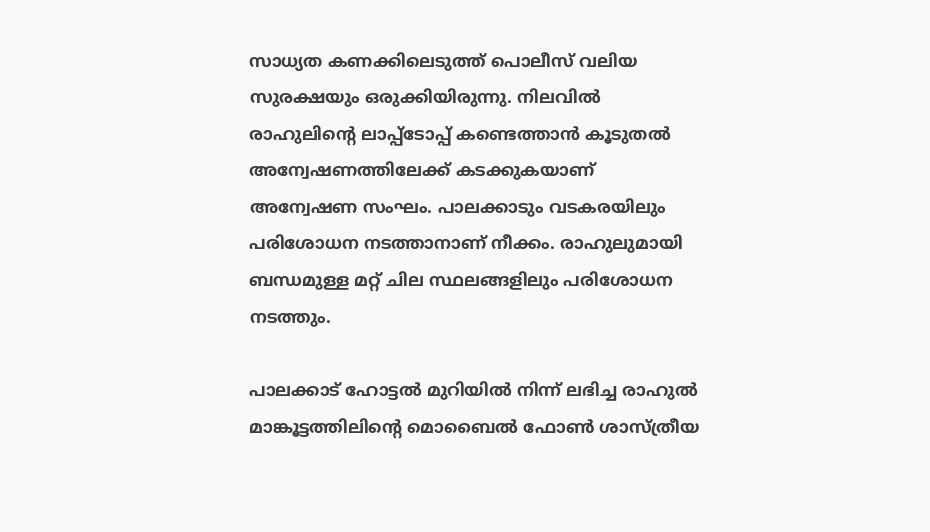സാധ്യത കണക്കിലെടുത്ത് പൊലീസ് വലിയ സുരക്ഷയും ഒരുക്കിയിരുന്നു. നിലവില്‍ രാഹുലിന്റെ ലാപ്പ്‌ടോപ്പ് കണ്ടെത്താന്‍ കൂടുതല്‍ അന്വേഷണത്തിലേക്ക് കടക്കുകയാണ് അന്വേഷണ സംഘം. പാലക്കാടും വടകരയിലും പരിശോധന നടത്താനാണ് നീക്കം. രാഹുലുമായി ബന്ധമുള്ള മറ്റ് ചില സ്ഥലങ്ങളിലും പരിശോധന നടത്തും.

പാലക്കാട് ഹോട്ടല്‍ മുറിയില്‍ നിന്ന് ലഭിച്ച രാഹുല്‍ മാങ്കൂട്ടത്തിലിന്റെ മൊബൈല്‍ ഫോണ്‍ ശാസ്ത്രീയ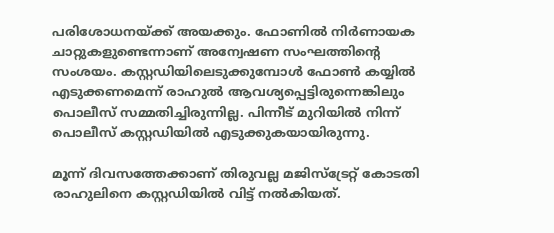പരിശോധനയ്ക്ക് അയക്കും. ഫോണില്‍ നിര്‍ണായക ചാറ്റുകളുണ്ടെന്നാണ് അന്വേഷണ സംഘത്തിന്റെ സംശയം. കസ്റ്റഡിയിലെടുക്കുമ്പോള്‍ ഫോണ്‍ കയ്യില്‍ എടുക്കണമെന്ന് രാഹുല്‍ ആവശ്യപ്പെട്ടിരുന്നെങ്കിലും പൊലീസ് സമ്മതിച്ചിരുന്നില്ല. പിന്നീട് മുറിയില്‍ നിന്ന് പൊലീസ് കസ്റ്റഡിയില്‍ എടുക്കുകയായിരുന്നു.

മൂന്ന് ദിവസത്തേക്കാണ് തിരുവല്ല മജിസ്ട്രേറ്റ് കോടതി രാഹുലിനെ കസ്റ്റഡിയില്‍ വിട്ട് നല്‍കിയത്.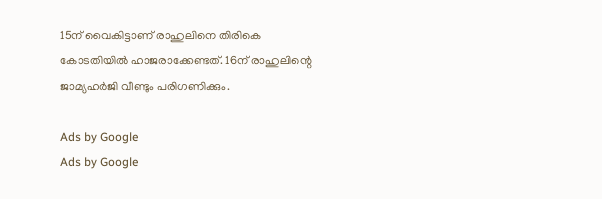15ന് വൈകിട്ടാണ് രാഹുലിനെ തിരികെ കോടതിയില്‍ ഹാജരാക്കേണ്ടത്. 16ന് രാഹുലിന്റെ ജാമ്യഹര്‍ജി വീണ്ടും പരിഗണിക്കും.

Ads by Google
Ads by Google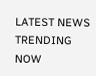LATEST NEWS
TRENDING NOW